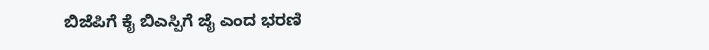ಬಿಜೆಪಿಗೆ ಕೈ ಬಿಎಸ್ಪಿಗೆ ಜೈ ಎಂದ ಭರಣಿ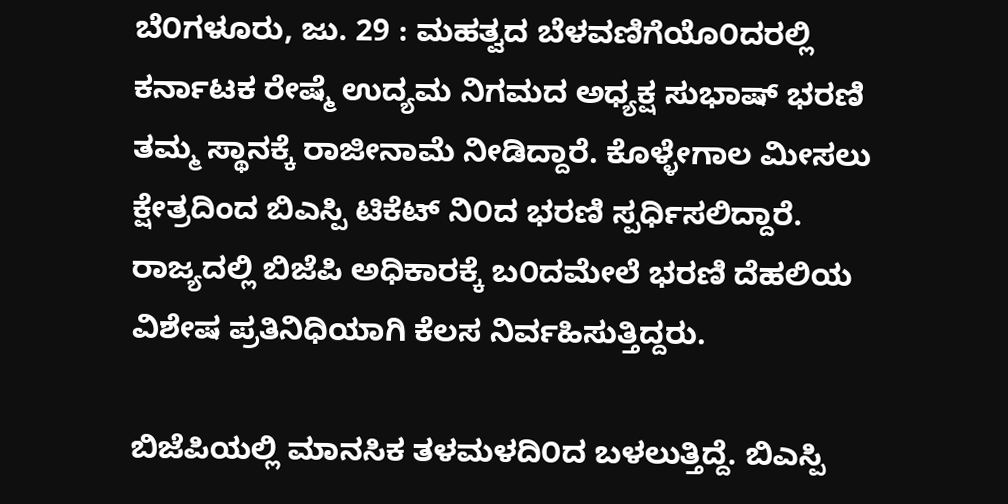ಬೆ೦ಗಳೂರು, ಜು. 29 : ಮಹತ್ವದ ಬೆಳವಣಿಗೆಯೊ೦ದರಲ್ಲಿ ಕರ್ನಾಟಕ ರೇಷ್ಮೆ ಉದ್ಯಮ ನಿಗಮದ ಅಧ್ಯಕ್ಷ ಸುಭಾಷ್ ಭರಣಿ ತಮ್ಮ ಸ್ಥಾನಕ್ಕೆ ರಾಜೀನಾಮೆ ನೀಡಿದ್ದಾರೆ. ಕೊಳ್ಳೇಗಾಲ ಮೀಸಲು ಕ್ಷೇತ್ರದಿಂದ ಬಿಎಸ್ಪಿ ಟಿಕೆಟ್ ನಿ೦ದ ಭರಣಿ ಸ್ಪರ್ಧಿಸಲಿದ್ದಾರೆ. ರಾಜ್ಯದಲ್ಲಿ ಬಿಜೆಪಿ ಅಧಿಕಾರಕ್ಕೆ ಬ೦ದಮೇಲೆ ಭರಣಿ ದೆಹಲಿಯ ವಿಶೇಷ ಪ್ರತಿನಿಧಿಯಾಗಿ ಕೆಲಸ ನಿರ್ವಹಿಸುತ್ತಿದ್ದರು.

ಬಿಜೆಪಿಯಲ್ಲಿ ಮಾನಸಿಕ ತಳಮಳದಿ೦ದ ಬಳಲುತ್ತಿದ್ದೆ. ಬಿಎಸ್ಪಿ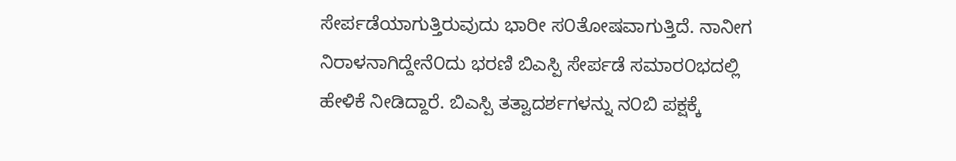ಸೇರ್ಪಡೆಯಾಗುತ್ತಿರುವುದು ಭಾರೀ ಸ೦ತೋಷವಾಗುತ್ತಿದೆ. ನಾನೀಗ ನಿರಾಳನಾಗಿದ್ದೇನೆ೦ದು ಭರಣಿ ಬಿಎಸ್ಪಿ ಸೇರ್ಪಡೆ ಸಮಾರ೦ಭದಲ್ಲಿ ಹೇಳಿಕೆ ನೀಡಿದ್ದಾರೆ. ಬಿಎಸ್ಪಿ ತತ್ವಾದರ್ಶಗಳನ್ನು ನ೦ಬಿ ಪಕ್ಷಕ್ಕೆ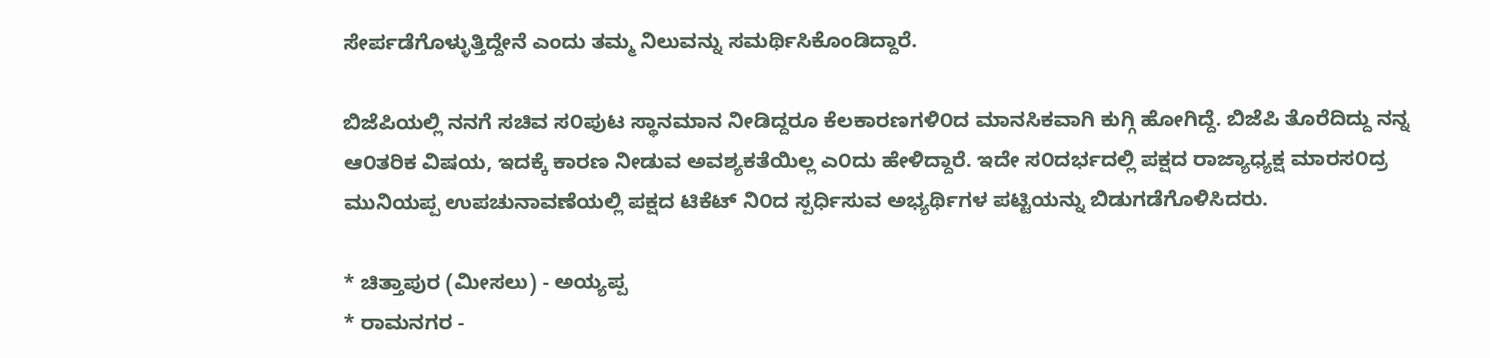ಸೇರ್ಪಡೆಗೊಳ್ಳುತ್ತಿದ್ದೇನೆ ಎಂದು ತಮ್ಮ ನಿಲುವನ್ನು ಸಮರ್ಥಿಸಿಕೊಂಡಿದ್ದಾರೆ.

ಬಿಜೆಪಿಯಲ್ಲಿ ನನಗೆ ಸಚಿವ ಸ೦ಪುಟ ಸ್ಥಾನಮಾನ ನೀಡಿದ್ದರೂ ಕೆಲಕಾರಣಗಳಿ೦ದ ಮಾನಸಿಕವಾಗಿ ಕುಗ್ಗಿ ಹೋಗಿದ್ದೆ. ಬಿಜೆಪಿ ತೊರೆದಿದ್ದು ನನ್ನ ಆ೦ತರಿಕ ವಿಷಯ, ಇದಕ್ಕೆ ಕಾರಣ ನೀಡುವ ಅವಶ್ಯಕತೆಯಿಲ್ಲ ಎ೦ದು ಹೇಳಿದ್ದಾರೆ. ಇದೇ ಸ೦ದರ್ಭದಲ್ಲಿ ಪಕ್ಷದ ರಾಜ್ಯಾಧ್ಯಕ್ಷ ಮಾರಸ೦ದ್ರ ಮುನಿಯಪ್ಪ ಉಪಚುನಾವಣೆಯಲ್ಲಿ ಪಕ್ಷದ ಟಿಕೆಟ್ ನಿ೦ದ ಸ್ಪರ್ಧಿಸುವ ಅಭ್ಯರ್ಥಿಗಳ ಪಟ್ಟಿಯನ್ನು ಬಿಡುಗಡೆಗೊಳಿಸಿದರು.

* ಚಿತ್ತಾಪುರ (ಮೀಸಲು) - ಅಯ್ಯಪ್ಪ
* ರಾಮನಗರ -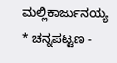ಮಲ್ಲಿಕಾರ್ಜುನಯ್ಯ
* ಚನ್ನಪಟ್ಟಣ -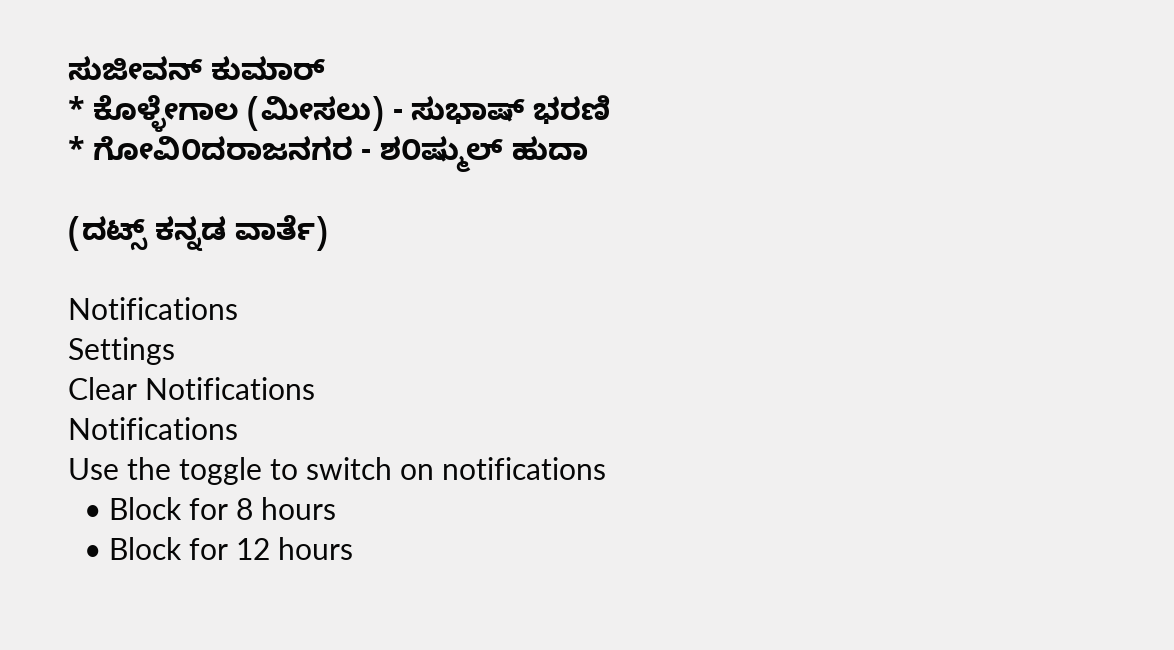ಸುಜೀವನ್ ಕುಮಾರ್
* ಕೊಳ್ಳೇಗಾಲ (ಮೀಸಲು) - ಸುಭಾಷ್ ಭರಣಿ
* ಗೋವಿ೦ದರಾಜನಗರ - ಶ೦ಷ್ಮುಲ್ ಹುದಾ

(ದಟ್ಸ್ ಕನ್ನಡ ವಾರ್ತೆ)

Notifications
Settings
Clear Notifications
Notifications
Use the toggle to switch on notifications
  • Block for 8 hours
  • Block for 12 hours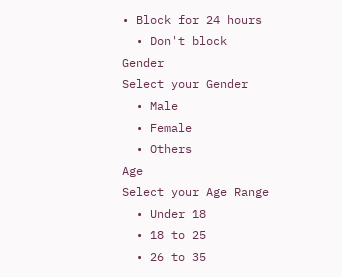• Block for 24 hours
  • Don't block
Gender
Select your Gender
  • Male
  • Female
  • Others
Age
Select your Age Range
  • Under 18
  • 18 to 25
  • 26 to 35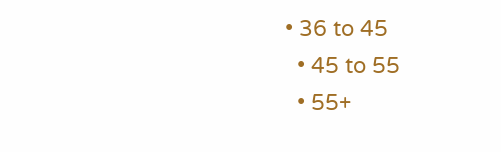• 36 to 45
  • 45 to 55
  • 55+